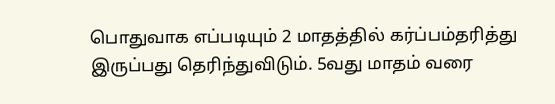பொதுவாக எப்படியும் 2 மாதத்தில் கர்ப்பம்தரித்து இருப்பது தெரிந்துவிடும். 5வது மாதம் வரை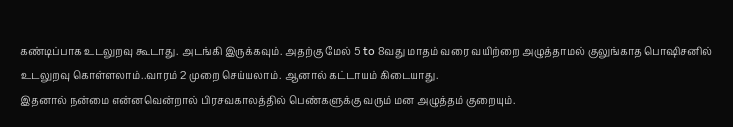கண்டிப்பாக உடலுறவு கூடாது. அடங்கி இருக்கவும். அதற்கு மேல் 5 to 8வது மாதம் வரை வயிற்றை அழுத்தாமல் குலுங்காத பொஷிசனில் உடலுறவு கொள்ளலாம்..வாரம் 2 முறை செய்யலாம். ஆனால் கட்டாயம் கிடையாது.
இதனால் நன்மை என்னவென்றால் பிரசவகாலத்தில் பெண்களுக்கு வரும் மன அழுத்தம் குறையும்.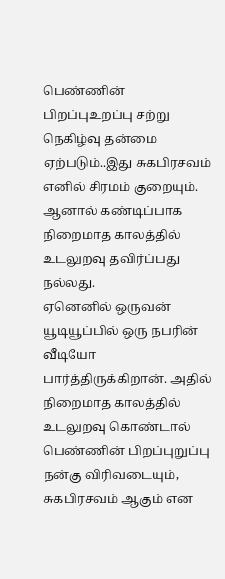பெண்ணின் பிறப்புஉறப்பு சற்று நெகிழ்வு தன்மை ஏற்படும்..இது சுகபிரசவம் எனில் சிரமம் குறையும். ஆனால் கண்டிப்பாக நிறைமாத காலத்தில் உடலுறவு தவிர்ப்பது நல்லது.
ஏனெனில் ஒருவன் யூடியூப்பில் ஒரு நபரின் வீடியோ பார்த்திருக்கிறான். அதில் நிறைமாத காலத்தில் உடலுறவு கொண்டால் பெண்ணின் பிறப்புறுப்பு நன்கு விரிவடையும், சுகபிரசவம் ஆகும் என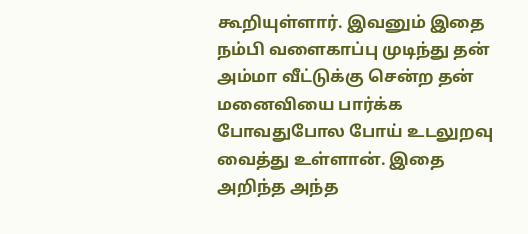கூறியுள்ளார். இவனும் இதை நம்பி வளைகாப்பு முடிந்து தன் அம்மா வீட்டுக்கு சென்ற தன் மனைவியை பார்க்க போவதுபோல போய் உடலுறவு வைத்து உள்ளான். இதை அறிந்த அந்த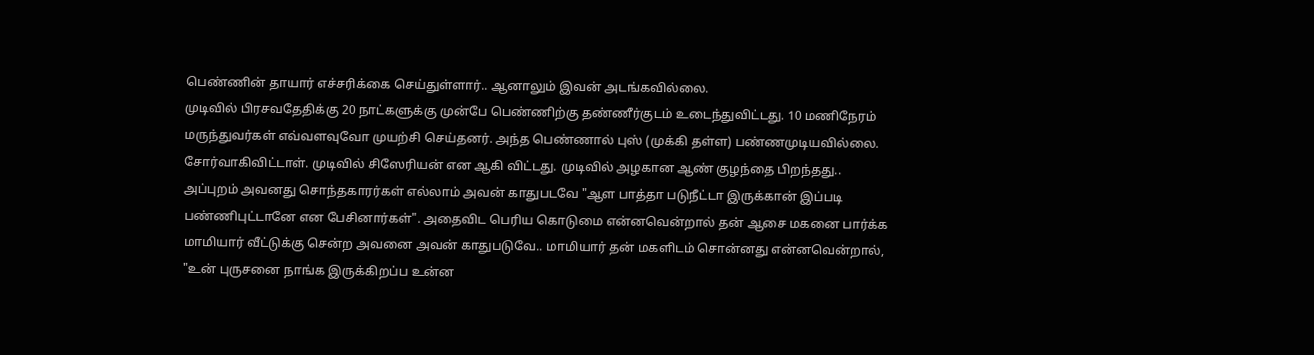பெண்ணின் தாயார் எச்சரிக்கை செய்துள்ளார்.. ஆனாலும் இவன் அடங்கவில்லை.
முடிவில் பிரசவதேதிக்கு 20 நாட்களுக்கு முன்பே பெண்ணிற்கு தண்ணீர்குடம் உடைந்துவிட்டது. 10 மணிநேரம் மருந்துவர்கள் எவ்வளவுவோ முயற்சி செய்தனர். அந்த பெண்ணால் புஸ் (முக்கி தள்ள) பண்ணமுடியவில்லை. சோர்வாகிவிட்டாள். முடிவில் சிஸேரியன் என ஆகி விட்டது. முடிவில் அழகான ஆண் குழந்தை பிறந்தது..
அப்புறம் அவனது சொந்தகாரர்கள் எல்லாம் அவன் காதுபடவே "ஆள பாத்தா படுநீட்டா இருக்கான் இப்படி பண்ணிபுட்டானே என பேசினார்கள்". அதைவிட பெரிய கொடுமை என்னவென்றால் தன் ஆசை மகனை பார்க்க மாமியார் வீட்டுக்கு சென்ற அவனை அவன் காதுபடுவே.. மாமியார் தன் மகளிடம் சொன்னது என்னவென்றால்,
"உன் புருசனை நாங்க இருக்கிறப்ப உன்ன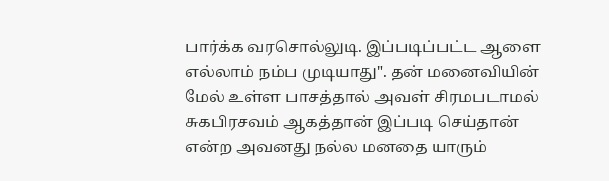பார்க்க வரசொல்லுடி. இப்படிப்பட்ட ஆளை எல்லாம் நம்ப முடியாது". தன் மனைவியின் மேல் உள்ள பாசத்தால் அவள் சிரமபடாமல் சுகபிரசவம் ஆகத்தான் இப்படி செய்தான் என்ற அவனது நல்ல மனதை யாரும்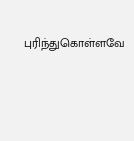புரிந்துகொள்ளவே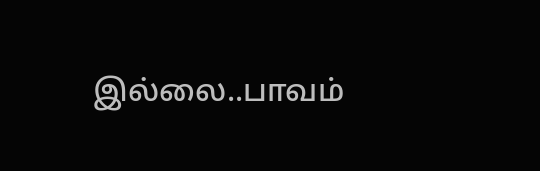இல்லை..பாவம்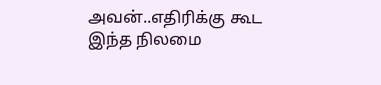அவன்..எதிரிக்கு கூட இந்த நிலமை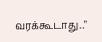வரக்கூடாது.."